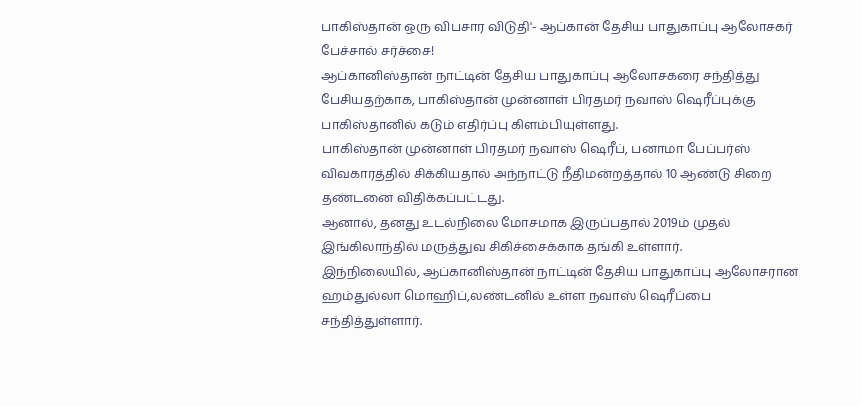பாகிஸ்தான் ஒரு விபசார விடுதி'- ஆப்கான் தேசிய பாதுகாப்பு ஆலோசகர் பேச்சால் சர்ச்சை!
ஆப்கானிஸ்தான் நாட்டின் தேசிய பாதுகாப்பு ஆலோசகரை சந்தித்து பேசியதற்காக, பாகிஸ்தான் முன்னாள் பிரதமர் நவாஸ் ஷெரீப்புக்கு பாகிஸ்தானில் கடும் எதிர்ப்பு கிளம்பியுள்ளது.
பாகிஸ்தான் முன்னாள் பிரதமர் நவாஸ் ஷெரீப், பனாமா பேப்பர்ஸ் விவகாரத்தில் சிக்கியதால் அந்நாட்டு நீதிமன்றத்தால் 10 ஆண்டு சிறை தண்டனை விதிக்கப்பட்டது.
ஆனால், தனது உடல்நிலை மோசமாக இருப்பதால் 2019ம் முதல் இங்கிலாந்தில் மருத்துவ சிகிச்சைக்காக தங்கி உள்ளார்.
இந்நிலையில், ஆப்கானிஸ்தான் நாட்டின் தேசிய பாதுகாப்பு ஆலோசரான ஹம்துல்லா மொஹிப்,லண்டனில் உள்ள நவாஸ் ஷெரீப்பை சந்தித்துள்ளார்.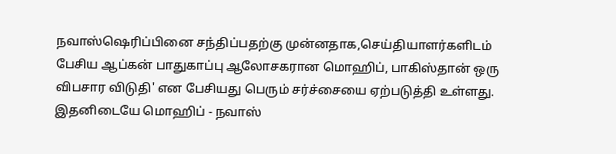நவாஸ்ஷெரிப்பினை சந்திப்பதற்கு முன்னதாக,செய்தியாளர்களிடம் பேசிய ஆப்கன் பாதுகாப்பு ஆலோசகரான மொஹிப், பாகிஸ்தான் ஒரு விபசார விடுதி' என பேசியது பெரும் சர்ச்சையை ஏற்படுத்தி உள்ளது.
இதனிடையே மொஹிப் - நவாஸ்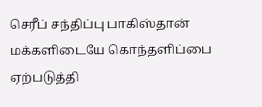செரீப் சந்திப்பு பாகிஸ்தான் மக்களிடையே கொந்தளிப்பை ஏற்படுத்தி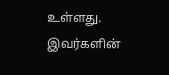உள்ளது.
இவர்களின்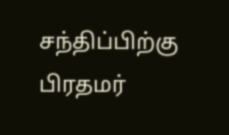சந்திப்பிற்கு பிரதமர்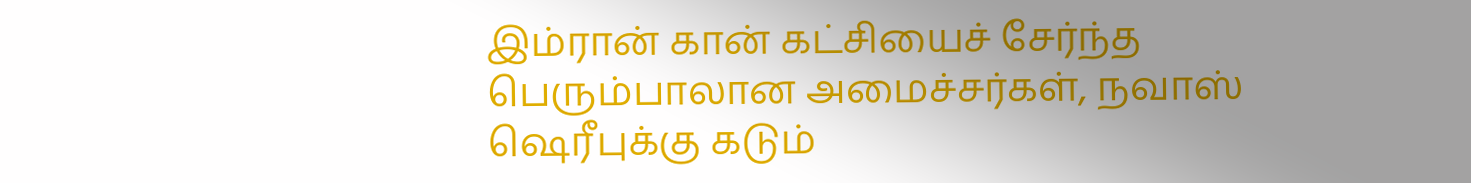இம்ரான் கான் கட்சியைச் சேர்ந்த பெரும்பாலான அமைச்சர்கள், நவாஸ் ஷெரீபுக்கு கடும்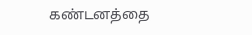கண்டனத்தை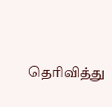தெரிவித்து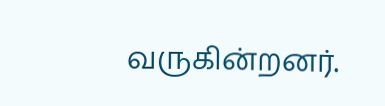வருகின்றனர்.